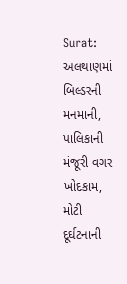Surat: અલથાણમાં બિલ્ડરની મનમાની, પાલિકાની મંજૂરી વગર ખોદકામ, મોટી દૂર્ઘટનાની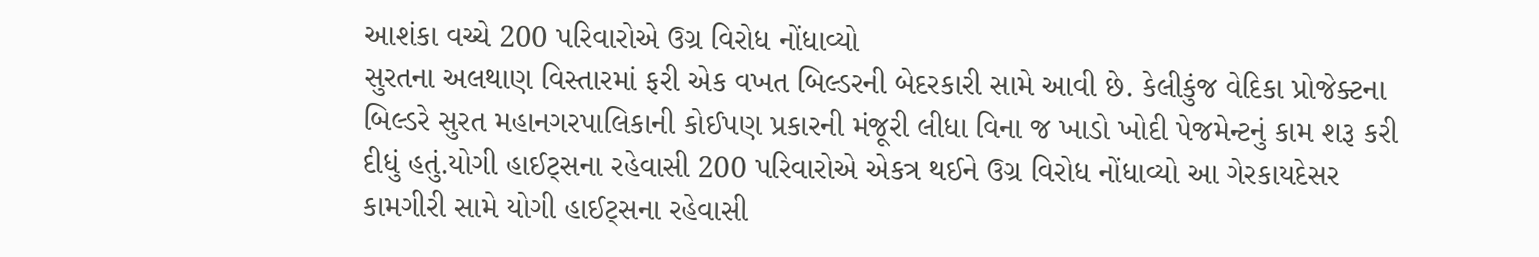આશંકા વચ્ચે 200 પરિવારોએ ઉગ્ર વિરોધ નોંધાવ્યો
સુરતના અલથાણ વિસ્તારમાં ફરી એક વખત બિલ્ડરની બેદરકારી સામે આવી છે. કેલીકુંજ વેદિકા પ્રોજેક્ટના બિલ્ડરે સુરત મહાનગરપાલિકાની કોઈપણ પ્રકારની મંજૂરી લીધા વિના જ ખાડો ખોદી પેજમેન્ટનું કામ શરૂ કરી દીધું હતું.યોગી હાઈટ્સના રહેવાસી 200 પરિવારોએ એકત્ર થઈને ઉગ્ર વિરોધ નોંધાવ્યો આ ગેરકાયદેસર કામગીરી સામે યોગી હાઈટ્સના રહેવાસી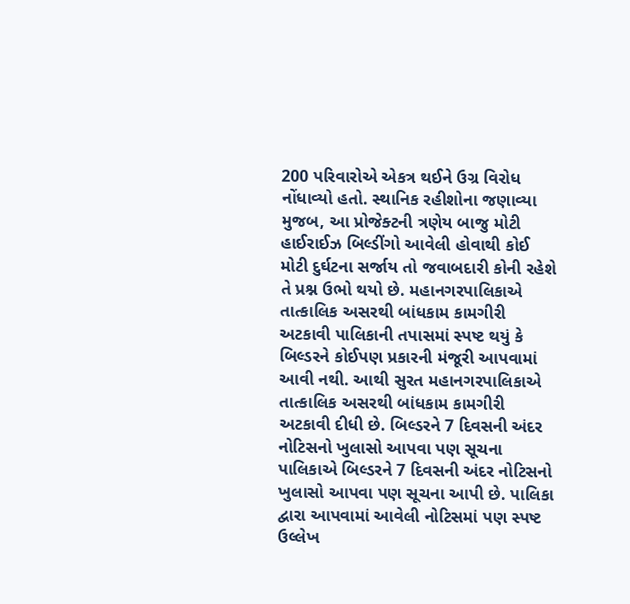200 પરિવારોએ એકત્ર થઈને ઉગ્ર વિરોધ નોંધાવ્યો હતો. સ્થાનિક રહીશોના જણાવ્યા મુજબ, આ પ્રોજેક્ટની ત્રણેય બાજુ મોટી હાઈરાઈઝ બિલ્ડીંગો આવેલી હોવાથી કોઈ મોટી દુર્ઘટના સર્જાય તો જવાબદારી કોની રહેશે તે પ્રશ્ન ઉભો થયો છે. મહાનગરપાલિકાએ તાત્કાલિક અસરથી બાંધકામ કામગીરી અટકાવી પાલિકાની તપાસમાં સ્પષ્ટ થયું કે બિલ્ડરને કોઈપણ પ્રકારની મંજૂરી આપવામાં આવી નથી. આથી સુરત મહાનગરપાલિકાએ તાત્કાલિક અસરથી બાંધકામ કામગીરી અટકાવી દીધી છે. બિલ્ડરને 7 દિવસની અંદર નોટિસનો ખુલાસો આપવા પણ સૂચના પાલિકાએ બિલ્ડરને 7 દિવસની અંદર નોટિસનો ખુલાસો આપવા પણ સૂચના આપી છે. પાલિકા દ્વારા આપવામાં આવેલી નોટિસમાં પણ સ્પષ્ટ ઉલ્લેખ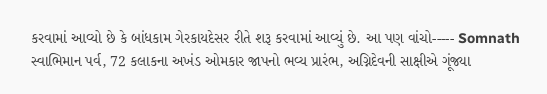કરવામાં આવ્યો છે કે બાંધકામ ગેરકાયદેસર રીતે શરૂ કરવામાં આવ્યું છે. આ પણ વાંચો----- Somnath સ્વાભિમાન પર્વ, 72 કલાકના અખંડ ઓમકાર જાપનો ભવ્ય પ્રારંભ, અગ્નિદેવની સાક્ષીએ ગૂંજ્યા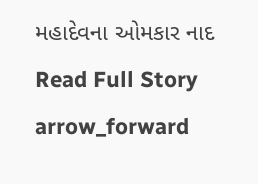મહાદેવના ઓમકાર નાદ
Read Full Story arrow_forward